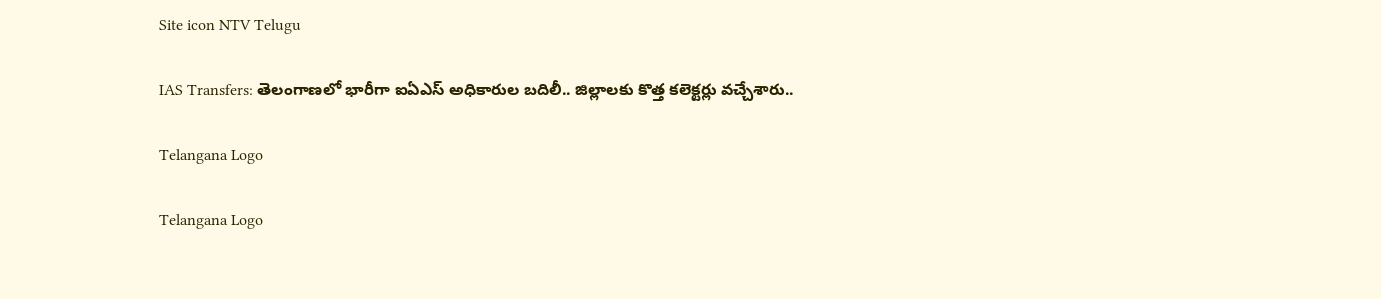Site icon NTV Telugu

IAS Transfers: తెలంగాణలో భారీగా ఐఏఎస్‌ అధికారుల బదిలీ.. జిల్లాలకు కొత్త కలెక్టర్లు వచ్చేశారు..

Telangana Logo

Telangana Logo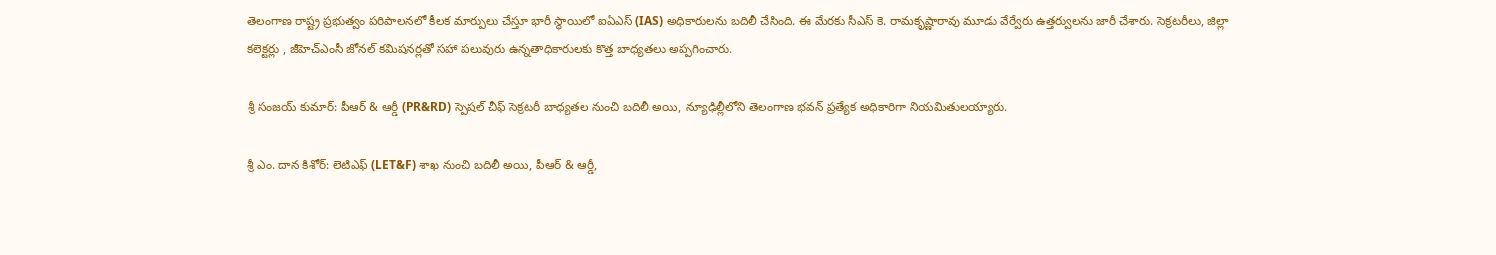తెలంగాణ రాష్ట్ర ప్రభుత్వం పరిపాలనలో కీలక మార్పులు చేస్తూ భారీ స్థాయిలో ఐఏఎస్ (IAS) అధికారులను బదిలీ చేసింది. ఈ మేరకు సీఎస్ కె. రామకృష్ణారావు మూడు వేర్వేరు ఉత్తర్వులను జారీ చేశారు. సెక్రటరీలు, జిల్లా కలెక్టర్లు , జీహెచ్‌ఎంసీ జోనల్ కమిషనర్లతో సహా పలువురు ఉన్నతాధికారులకు కొత్త బాధ్యతలు అప్పగించారు.

శ్రీ సంజయ్ కుమార్: పీఆర్ & ఆర్డీ (PR&RD) స్పెషల్ చీఫ్ సెక్రటరీ బాధ్యతల నుంచి బదిలీ అయి, న్యూఢిల్లీలోని తెలంగాణ భవన్ ప్రత్యేక అధికారిగా నియమితులయ్యారు.

శ్రీ ఎం. దాన కిశోర్: లెటిఎఫ్ (LET&F) శాఖ నుంచి బదిలీ అయి, పీఆర్ & ఆర్డీ,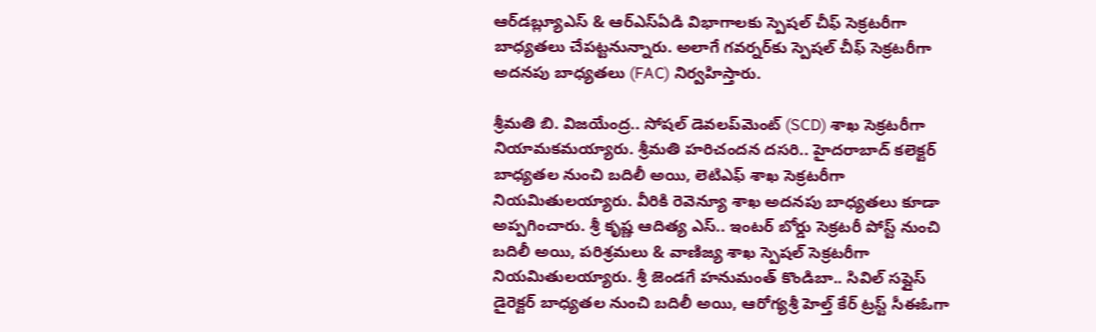ఆర్‌డబ్ల్యూఎస్ & ఆర్‌ఎస్ఏడి విభాగాలకు స్పెషల్ చీఫ్ సెక్రటరీగా బాధ్యతలు చేపట్టనున్నారు. అలాగే గవర్నర్‌కు స్పెషల్ చీఫ్ సెక్రటరీగా అదనపు బాధ్యతలు (FAC) నిర్వహిస్తారు.

శ్రీమతి బి. విజయేంద్ర.. సోషల్ డెవలప్‌మెంట్ (SCD) శాఖ సెక్రటరీగా నియామకమయ్యారు. శ్రీమతి హరిచందన దసరి.. హైదరాబాద్ కలెక్టర్ బాధ్యతల నుంచి బదిలీ అయి, లెటిఎఫ్ శాఖ సెక్రటరీగా నియమితులయ్యారు. వీరికి రెవెన్యూ శాఖ అదనపు బాధ్యతలు కూడా అప్పగించారు. శ్రీ కృష్ణ ఆదిత్య ఎస్.. ఇంటర్ బోర్డు సెక్రటరీ పోస్ట్ నుంచి బదిలీ అయి, పరిశ్రమలు & వాణిజ్య శాఖ స్పెషల్ సెక్రటరీగా నియమితులయ్యారు. శ్రీ జెండగే హనుమంత్ కొండిబా.. సివిల్ సప్లైస్ డైరెక్టర్ బాధ్యతల నుంచి బదిలీ అయి, ఆరోగ్యశ్రీ హెల్త్ కేర్ ట్రస్ట్ సీఈఓగా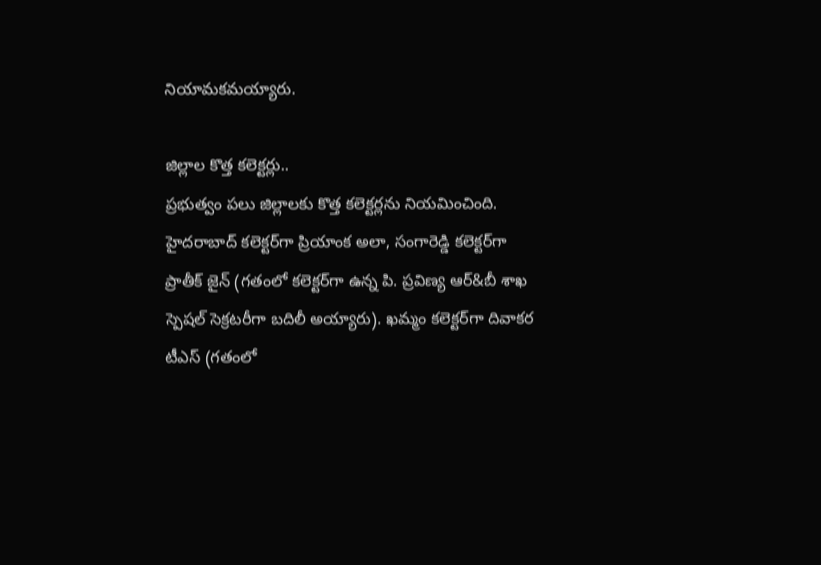నియామకమయ్యారు.

జిల్లాల కొత్త కలెక్టర్లు..
ప్రభుత్వం పలు జిల్లాలకు కొత్త కలెక్టర్లను నియమించింది. హైదరాబాద్ కలెక్టర్‌గా ప్రియాంక అలా, సంగారెడ్డి కలెక్టర్‌గా ప్రాతీక్ జైన్ (గతంలో కలెక్టర్‌గా ఉన్న పి. ప్రవిణ్య ఆర్&బీ శాఖ స్పెషల్ సెక్రటరీగా బదిలీ అయ్యారు). ఖమ్మం కలెక్టర్‌గా దివాకర టీఎస్ (గతంలో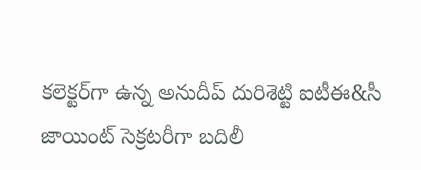కలెక్టర్‌గా ఉన్న అనుదీప్ దురిశెట్టి ఐటీఈ&సీ జాయింట్ సెక్రటరీగా బదిలీ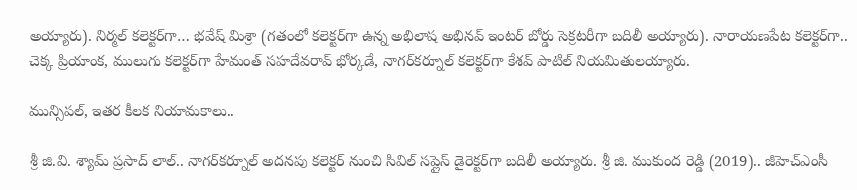అయ్యారు). నిర్మల్ కలెక్టర్‌గా… భవేష్ మిశ్రా (గతంలో కలెక్టర్‌గా ఉన్న అభిలాష అభినవ్ ఇంటర్ బోర్డు సెక్రటరీగా బదిలీ అయ్యారు). నారాయణపేట కలెక్టర్‌గా.. చెక్క ప్రియాంక, ములుగు కలెక్టర్‌గా హేమంత్ సహదేవరావ్ భోర్కడే, నాగర్‌కర్నూల్ కలెక్టర్‌గా కేశవ్ పాటిల్ నియమితులయ్యారు.

మున్సిపల్, ఇతర కీలక నియామకాలు..

శ్రీ జి.వి. శ్యామ్ ప్రసాద్ లాల్.. నాగర్‌కర్నూల్ అదనపు కలెక్టర్ నుంచి సివిల్ సప్లైస్ డైరెక్టర్‌గా బదిలీ అయ్యారు. శ్రీ జి. ముకుంద రెడ్డి (2019).. జీహెచ్‌ఎంసీ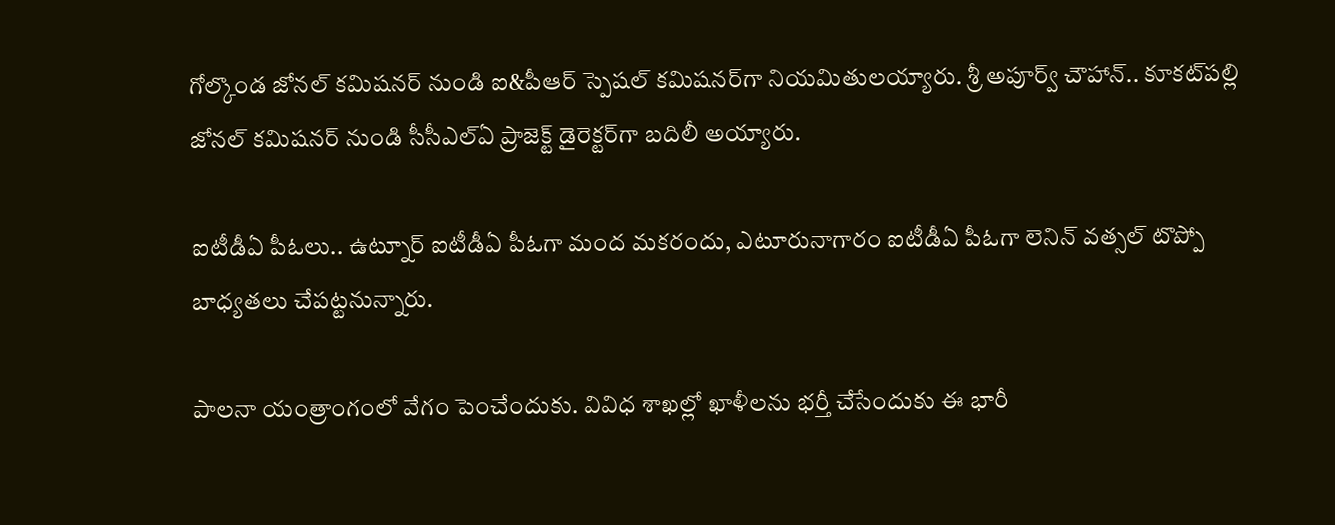గోల్కొండ జోనల్ కమిషనర్ నుండి ఐ&పీఆర్ స్పెషల్ కమిషనర్‌గా నియమితులయ్యారు. శ్రీ అపూర్వ్ చౌహాన్.. కూకట్‌పల్లి జోనల్ కమిషనర్ నుండి సీసీఎల్ఏ ప్రాజెక్ట్ డైరెక్టర్‌గా బదిలీ అయ్యారు.

ఐటీడీఏ పీఓలు.. ఉట్నూర్ ఐటీడీఏ పీఓగా మంద మకరందు, ఎటూరునాగారం ఐటీడీఏ పీఓగా లెనిన్ వత్సల్ టొప్పో బాధ్యతలు చేపట్టనున్నారు.

పాలనా యంత్రాంగంలో వేగం పెంచేందుకు. వివిధ శాఖల్లో ఖాళీలను భర్తీ చేసేందుకు ఈ భారీ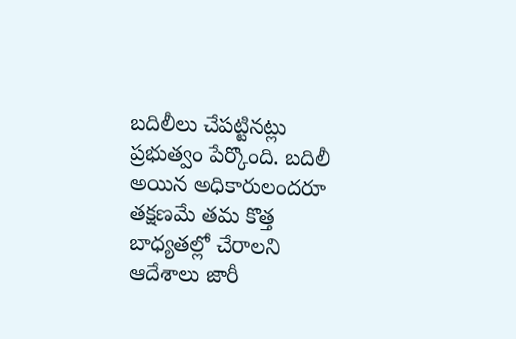బదిలీలు చేపట్టినట్లు ప్రభుత్వం పేర్కొంది. బదిలీ అయిన అధికారులందరూ తక్షణమే తమ కొత్త బాధ్యతల్లో చేరాలని ఆదేశాలు జారీ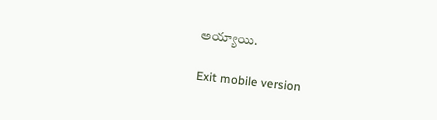అయ్యాయి.

Exit mobile version